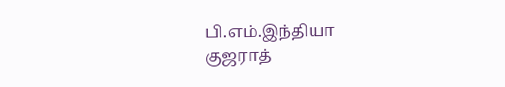பி.எம்.இந்தியா
குஜராத்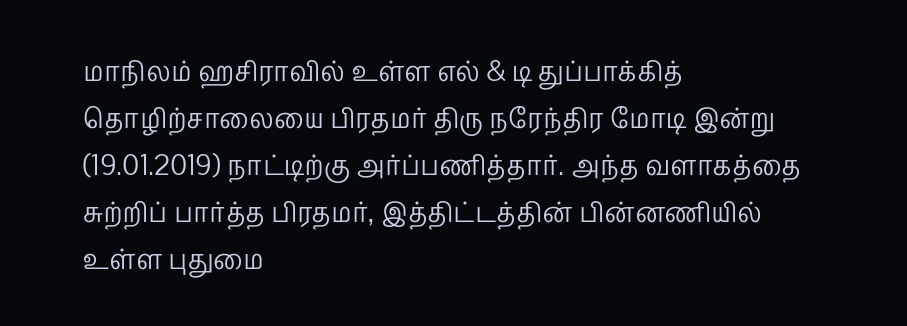மாநிலம் ஹசிராவில் உள்ள எல் & டி துப்பாக்கித் தொழிற்சாலையை பிரதமர் திரு நரேந்திர மோடி இன்று (19.01.2019) நாட்டிற்கு அர்ப்பணித்தார். அந்த வளாகத்தை சுற்றிப் பார்த்த பிரதமர், இத்திட்டத்தின் பின்னணியில் உள்ள புதுமை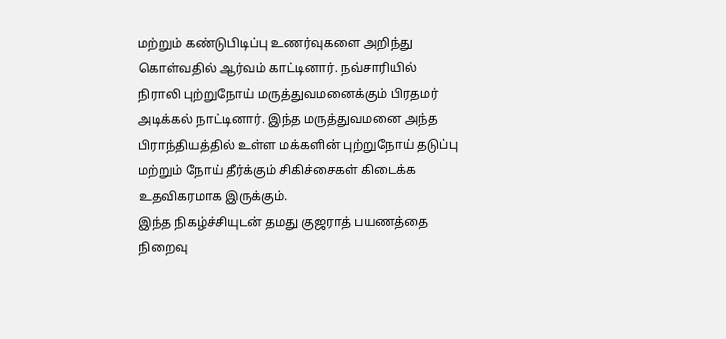மற்றும் கண்டுபிடிப்பு உணர்வுகளை அறிந்து கொள்வதில் ஆர்வம் காட்டினார். நவ்சாரியில் நிராலி புற்றுநோய் மருத்துவமனைக்கும் பிரதமர் அடிக்கல் நாட்டினார். இந்த மருத்துவமனை அந்த பிராந்தியத்தில் உள்ள மக்களின் புற்றுநோய் தடுப்பு மற்றும் நோய் தீர்க்கும் சிகிச்சைகள் கிடைக்க உதவிகரமாக இருக்கும்.
இந்த நிகழ்ச்சியுடன் தமது குஜராத் பயணத்தை நிறைவு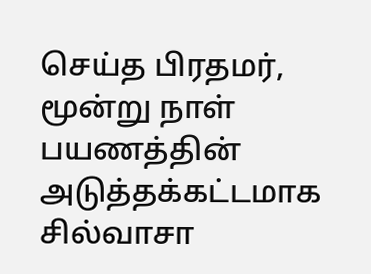செய்த பிரதமர், மூன்று நாள் பயணத்தின் அடுத்தக்கட்டமாக சில்வாசா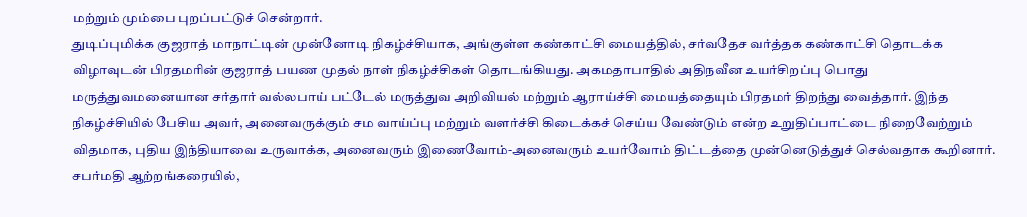மற்றும் மும்பை புறப்பட்டுச் சென்றார்.
துடிப்புமிக்க குஜராத் மாநாட்டின் முன்னோடி நிகழ்ச்சியாக, அங்குள்ள கண்காட்சி மையத்தில், சர்வதேச வர்த்தக கண்காட்சி தொடக்க விழாவுடன் பிரதமரின் குஜராத் பயண முதல் நாள் நிகழ்ச்சிகள் தொடங்கியது. அகமதாபாதில் அதிநவீன உயர்சிறப்பு பொது மருத்துவமனையான சர்தார் வல்லபாய் பட்டேல் மருத்துவ அறிவியல் மற்றும் ஆராய்ச்சி மையத்தையும் பிரதமர் திறந்து வைத்தார். இந்த நிகழ்ச்சியில் பேசிய அவர், அனைவருக்கும் சம வாய்ப்பு மற்றும் வளர்ச்சி கிடைக்கச் செய்ய வேண்டும் என்ற உறுதிப்பாட்டை நிறைவேற்றும் விதமாக, புதிய இந்தியாவை உருவாக்க, அனைவரும் இணைவோம்-அனைவரும் உயர்வோம் திட்டத்தை முன்னெடுத்துச் செல்வதாக கூறினார்.
சபர்மதி ஆற்றங்கரையில்,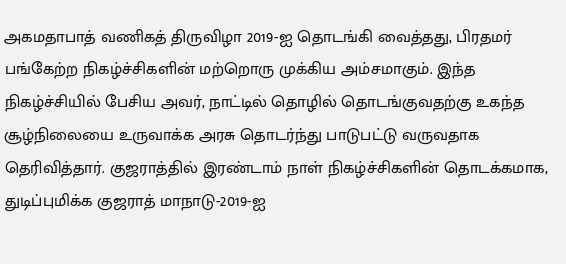அகமதாபாத் வணிகத் திருவிழா 2019-ஐ தொடங்கி வைத்தது, பிரதமர் பங்கேற்ற நிகழ்ச்சிகளின் மற்றொரு முக்கிய அம்சமாகும். இந்த நிகழ்ச்சியில் பேசிய அவர், நாட்டில் தொழில் தொடங்குவதற்கு உகந்த சூழ்நிலையை உருவாக்க அரசு தொடர்ந்து பாடுபட்டு வருவதாக தெரிவித்தார். குஜராத்தில் இரண்டாம் நாள் நிகழ்ச்சிகளின் தொடக்கமாக, துடிப்புமிக்க குஜராத் மாநாடு-2019-ஐ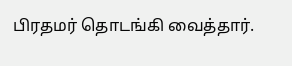பிரதமர் தொடங்கி வைத்தார்.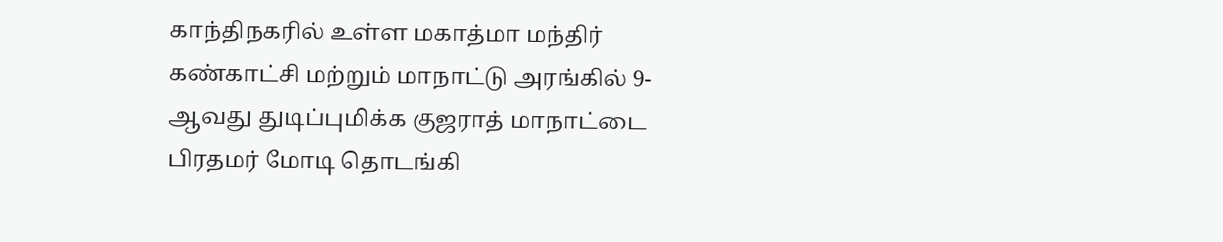காந்திநகரில் உள்ள மகாத்மா மந்திர் கண்காட்சி மற்றும் மாநாட்டு அரங்கில் 9-ஆவது துடிப்புமிக்க குஜராத் மாநாட்டை பிரதமர் மோடி தொடங்கி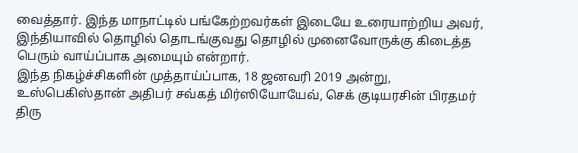வைத்தார். இந்த மாநாட்டில் பங்கேற்றவர்கள் இடையே உரையாற்றிய அவர், இந்தியாவில் தொழில் தொடங்குவது தொழில் முனைவோருக்கு கிடைத்த பெரும் வாய்ப்பாக அமையும் என்றார்.
இந்த நிகழ்ச்சிகளின் முத்தாய்ப்பாக, 18 ஜனவரி 2019 அன்று, உஸ்பெகிஸ்தான் அதிபர் சவ்கத் மிர்ஸியோயேவ், செக் குடியரசின் பிரதமர் திரு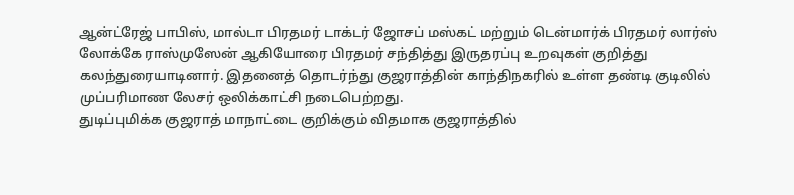ஆன்ட்ரேஜ் பாபிஸ், மால்டா பிரதமர் டாக்டர் ஜோசப் மஸ்கட் மற்றும் டென்மார்க் பிரதமர் லார்ஸ் லோக்கே ராஸ்முஸேன் ஆகியோரை பிரதமர் சந்தித்து இருதரப்பு உறவுகள் குறித்து கலந்துரையாடினார். இதனைத் தொடர்ந்து குஜராத்தின் காந்திநகரில் உள்ள தண்டி குடிலில் முப்பரிமாண லேசர் ஒலிக்காட்சி நடைபெற்றது.
துடிப்புமிக்க குஜராத் மாநாட்டை குறிக்கும் விதமாக குஜராத்தில்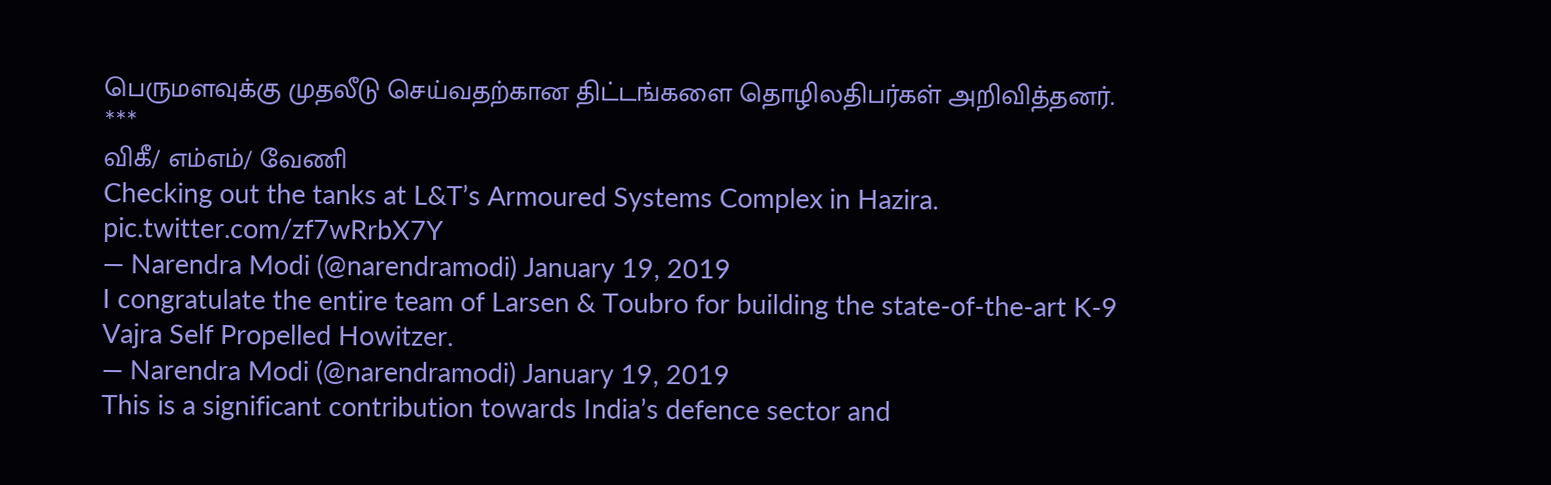பெருமளவுக்கு முதலீடு செய்வதற்கான திட்டங்களை தொழிலதிபர்கள் அறிவித்தனர்.
***
விகீ/ எம்எம்/ வேணி
Checking out the tanks at L&T’s Armoured Systems Complex in Hazira. pic.twitter.com/zf7wRrbX7Y
— Narendra Modi (@narendramodi) January 19, 2019
I congratulate the entire team of Larsen & Toubro for building the state-of-the-art K-9 Vajra Self Propelled Howitzer.
— Narendra Modi (@narendramodi) January 19, 2019
This is a significant contribution towards India’s defence sector and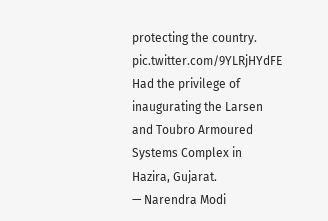protecting the country. pic.twitter.com/9YLRjHYdFE
Had the privilege of inaugurating the Larsen and Toubro Armoured Systems Complex in Hazira, Gujarat.
— Narendra Modi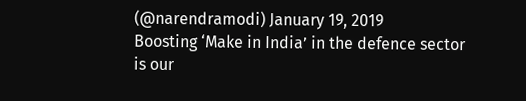(@narendramodi) January 19, 2019
Boosting ‘Make in India’ in the defence sector is our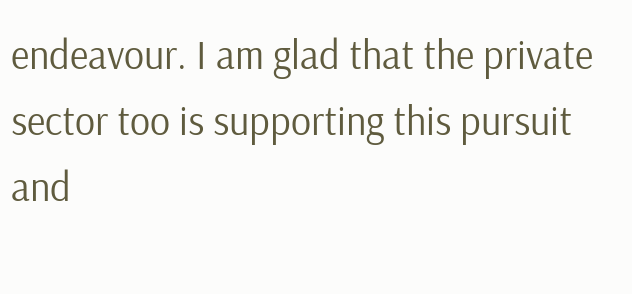endeavour. I am glad that the private sector too is supporting this pursuit and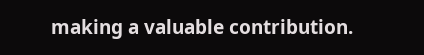making a valuable contribution.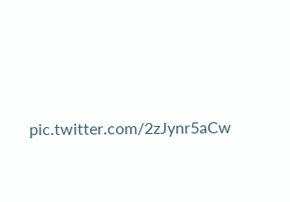pic.twitter.com/2zJynr5aCw